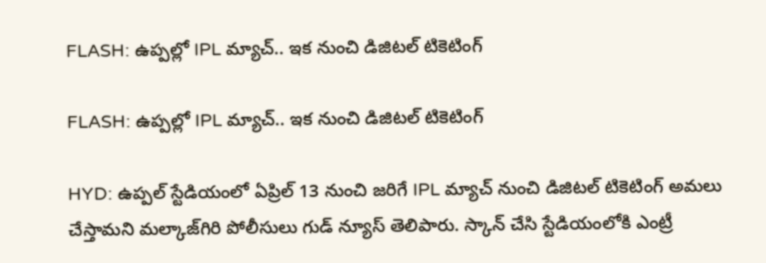FLASH: ఉప్పల్లో IPL మ్యాచ్.. ఇక నుంచి డిజిటల్ టికెటింగ్

FLASH: ఉప్పల్లో IPL మ్యాచ్.. ఇక నుంచి డిజిటల్ టికెటింగ్

HYD: ఉప్పల్ స్టేడియంలో ఏప్రిల్ 13 నుంచి జరిగే IPL మ్యాచ్ నుంచి డిజిటల్ టికెటింగ్ అమలు చేస్తామని మల్కాజ్‌గిరి పోలీసులు గుడ్ న్యూస్ తెలిపారు. స్కాన్ చేసి స్టేడియంలోకి ఎంట్రీ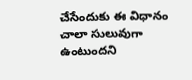చేసేందుకు ఈ విధానం చాలా సులువుగా ఉంటుందని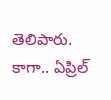తెలిపారు. కాగా.. ఏప్రిల్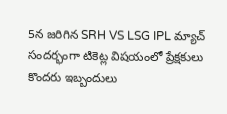5న జరిగిన SRH VS LSG IPL మ్యాచ్ సందర్భంగా టికెట్ల విషయంలో ప్రేక్షకులు కొందరు ఇబ్బందులు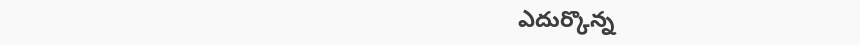ఎదుర్కొన్న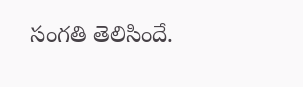సంగతి తెలిసిందే.